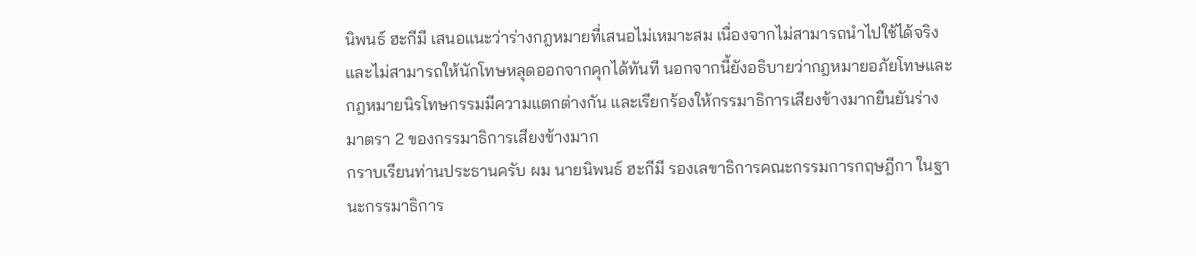นิพนธ์ ฮะกีมี เสนอแนะว่าร่างกฎหมายที่เสนอไม่เหมาะสม เนื่องจากไม่สามารถนำไปใช้ได้จริง และไม่สามารถให้นักโทษหลุดออกจากคุกได้ทันที นอกจากนี้ยังอธิบายว่ากฎหมายอภัยโทษและกฎหมายนิรโทษกรรมมีความแตกต่างกัน และเรียกร้องให้กรรมาธิการเสียงข้างมากยืนยันร่างมาตรา 2 ของกรรมาธิการเสียงข้างมาก
กราบเรียนท่านประธานครับ ผม นายนิพนธ์ ฮะกีมี รองเลขาธิการคณะกรรมการกฤษฎีกา ในฐานะกรรมาธิการ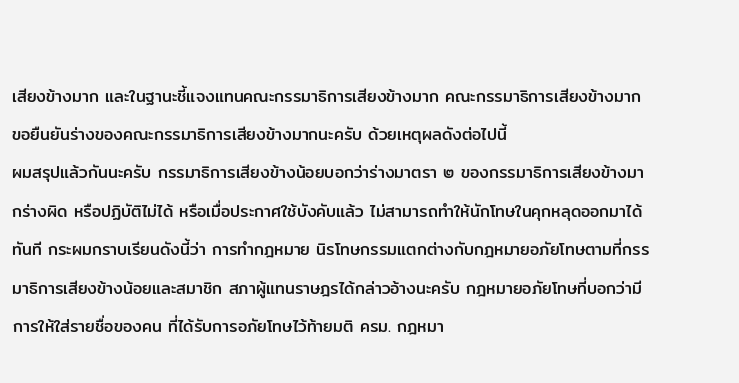เสียงข้างมาก และในฐานะชี้แจงแทนคณะกรรมาธิการเสียงข้างมาก คณะกรรมาธิการเสียงข้างมาก ขอยืนยันร่างของคณะกรรมาธิการเสียงข้างมากนะครับ ด้วยเหตุผลดังต่อไปนี้
ผมสรุปแล้วกันนะครับ กรรมาธิการเสียงข้างน้อยบอกว่าร่างมาตรา ๒ ของกรรมาธิการเสียงข้างมากร่างผิด หรือปฏิบัติไม่ได้ หรือเมื่อประกาศใช้บังคับแล้ว ไม่สามารถทําให้นักโทษในคุกหลุดออกมาได้ทันที กระผมกราบเรียนดังนี้ว่า การทํากฎหมาย นิรโทษกรรมแตกต่างกับกฎหมายอภัยโทษตามที่กรรมาธิการเสียงข้างน้อยและสมาชิก สภาผู้แทนราษฎรได้กล่าวอ้างนะครับ กฎหมายอภัยโทษที่บอกว่ามีการให้ใส่รายชื่อของคน ที่ได้รับการอภัยโทษไว้ท้ายมติ ครม. กฎหมา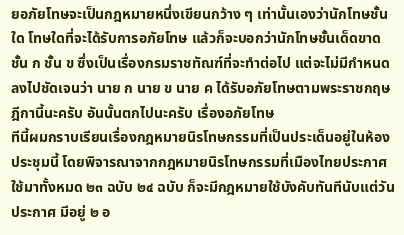ยอภัยโทษจะเป็นกฎหมายหนึ่งเขียนกว้าง ๆ เท่านั้นเองว่านักโทษชั้นใด โทษใดที่จะได้รับการอภัยโทษ แล้วก็จะบอกว่านักโทษชั้นเด็ดขาด ชั้น ก ชั้น ข ซึ่งเป็นเรื่องกรมราชทัณฑ์ที่จะทําต่อไป แต่จะไม่มีกําหนดลงไปชัดเจนว่า นาย ก นาย ข นาย ค ได้รับอภัยโทษตามพระราชกฤษฎีกานี้นะครับ อันนั้นตกไปนะครับ เรื่องอภัยโทษ
ทีนี้ผมกราบเรียนเรื่องกฎหมายนิรโทษกรรมที่เป็นประเด็นอยู่ในห้องประชุมนี้ โดยพิจารณาจากกฎหมายนิรโทษกรรมที่เมืองไทยประกาศใช้มาทั้งหมด ๒๓ ฉบับ ๒๔ ฉบับ ก็จะมีกฎหมายใช้บังคับทันทีนับแต่วันประกาศ มีอยู่ ๒ อ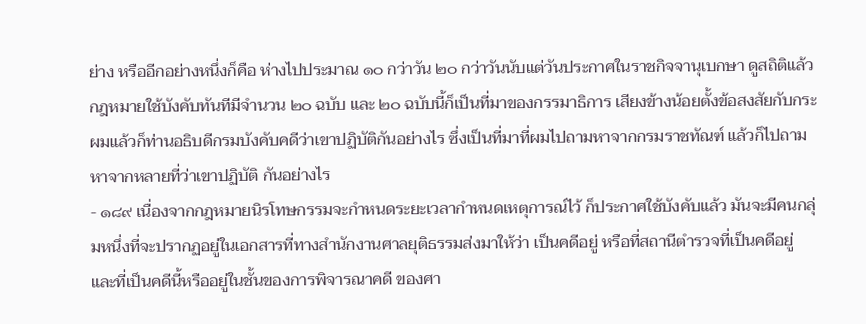ย่าง หรืออีกอย่างหนึ่งก็คือ ห่างไปประมาณ ๑๐ กว่าวัน ๒๐ กว่าวันนับแต่วันประกาศในราชกิจจานุเบกษา ดูสถิติแล้ว กฎหมายใช้บังคับทันทีมีจํานวน ๒๐ ฉบับ และ ๒๐ ฉบับนี้ก็เป็นที่มาของกรรมาธิการ เสียงข้างน้อยตั้งข้อสงสัยกับกระผมแล้วก็ท่านอธิบดีกรมบังคับคดีว่าเขาปฏิบัติกันอย่างไร ซึ่งเป็นที่มาที่ผมไปถามหาจากกรมราชทัณฑ์ แล้วก็ไปถามหาจากหลายที่ว่าเขาปฏิบัติ กันอย่างไร
- ๑๘๙ เนื่องจากกฎหมายนิรโทษกรรมจะกําหนดระยะเวลากําหนดเหตุการณ์ไว้ ก็ประกาศใช้บังคับแล้ว มันจะมีคนกลุ่มหนึ่งที่จะปรากฏอยู่ในเอกสารที่ทางสํานักงานศาลยุติธรรมส่งมาให้ว่า เป็นคดีอยู่ หรือที่สถานีตํารวจที่เป็นคดีอยู่ และที่เป็นคดีนี้หรืออยู่ในชั้นของการพิจารณาคดี ของศา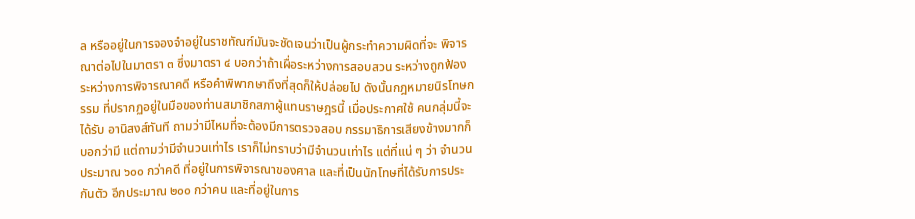ล หรืออยู่ในการจองจําอยู่ในราชทัณฑ์มันจะชัดเจนว่าเป็นผู้กระทําความผิดที่จะ พิจารณาต่อไปในมาตรา ๓ ซึ่งมาตรา ๔ บอกว่าถ้าเผื่อระหว่างการสอบสวน ระหว่างถูกฟ้อง ระหว่างการพิจารณาคดี หรือคําพิพากษาถึงที่สุดก็ให้ปล่อยไป ดังนั้นกฎหมายนิรโทษกรรม ที่ปรากฏอยู่ในมือของท่านสมาชิกสภาผู้แทนราษฎรนี้ เมื่อประกาศใช้ คนกลุ่มนี้จะได้รับ อานิสงส์ทันที ถามว่ามีไหมที่จะต้องมีการตรวจสอบ กรรมาธิการเสียงข้างมากก็บอกว่ามี แต่ถามว่ามีจํานวนเท่าไร เราก็ไม่ทราบว่ามีจํานวนเท่าไร แต่ที่แน่ ๆ ว่า จํานวนประมาณ ๖๐๐ กว่าคดี ที่อยู่ในการพิจารณาของศาล และที่เป็นนักโทษที่ได้รับการประกันตัว อีกประมาณ ๒๐๐ กว่าคน และที่อยู่ในการ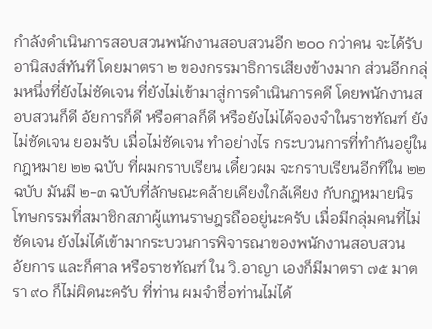กําลังดําเนินการสอบสวนพนักงานสอบสวนอีก ๒๐๐ กว่าคน จะได้รับอานิสงส์ทันที โดยมาตรา ๒ ของกรรมาธิการเสียงข้างมาก ส่วนอีกกลุ่มหนึ่งที่ยังไม่ชัดเจน ที่ยังไม่เข้ามาสู่การดําเนินการคดี โดยพนักงานสอบสวนก็ดี อัยการก็ดี หรือศาลก็ดี หรือยังไม่ได้จองจําในราชทัณฑ์ ยังไม่ชัดเจน ยอมรับ เมื่อไม่ชัดเจน ทําอย่างไร กระบวนการที่ทํากันอยู่ในกฎหมาย ๒๒ ฉบับ ที่ผมกราบเรียน เดี๋ยวผม จะกราบเรียนอีกทีใน ๒๒ ฉบับ มันมี ๒-๓ ฉบับที่ลักษณะคล้ายเคียงใกล้เคียง กับกฎหมายนิรโทษกรรมที่สมาชิกสภาผู้แทนราษฎรถืออยู่นะครับ เมื่อมีกลุ่มคนที่ไม่ชัดเจน ยังไม่ได้เข้ามากระบวนการพิจารณาของพนักงานสอบสวน อัยการ และก็ศาล หรือราชทัณฑ์ ใน วิ.อาญา เองก็มีมาตรา ๗๕ มาตรา ๙๐ ก็ไม่ผิดนะครับ ที่ท่าน ผมจําชื่อท่านไม่ได้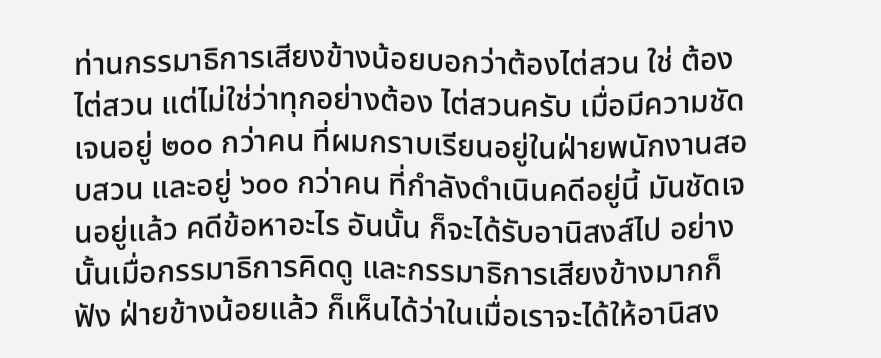ท่านกรรมาธิการเสียงข้างน้อยบอกว่าต้องไต่สวน ใช่ ต้องไต่สวน แต่ไม่ใช่ว่าทุกอย่างต้อง ไต่สวนครับ เมื่อมีความชัดเจนอยู่ ๒๐๐ กว่าคน ที่ผมกราบเรียนอยู่ในฝ่ายพนักงานสอบสวน และอยู่ ๖๐๐ กว่าคน ที่กําลังดําเนินคดีอยู่นี้ มันชัดเจนอยู่แล้ว คดีข้อหาอะไร อันนั้น ก็จะได้รับอานิสงส์ไป อย่างนั้นเมื่อกรรมาธิการคิดดู และกรรมาธิการเสียงข้างมากก็ฟัง ฝ่ายข้างน้อยแล้ว ก็เห็นได้ว่าในเมื่อเราจะได้ให้อานิสง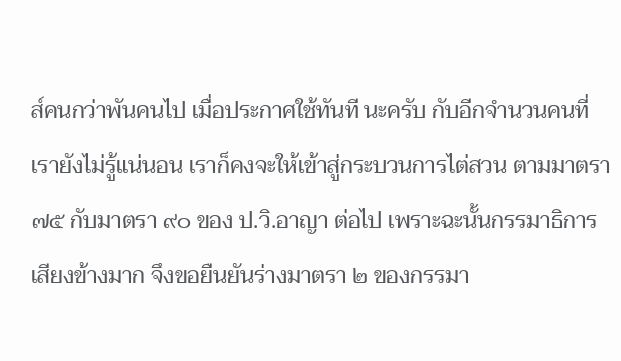ส์คนกว่าพันคนไป เมื่อประกาศใช้ทันที นะครับ กับอีกจํานวนคนที่เรายังไม่รู้แน่นอน เราก็คงจะให้เข้าสู่กระบวนการไต่สวน ตามมาตรา ๗๕ กับมาตรา ๙๐ ของ ป.วิ.อาญา ต่อไป เพราะฉะนั้นกรรมาธิการเสียงข้างมาก จึงขอยืนยันร่างมาตรา ๒ ของกรรมา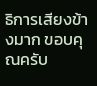ธิการเสียงข้างมาก ขอบคุณครับ